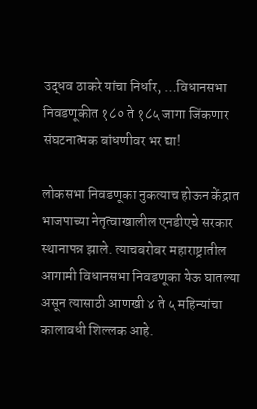उद्धव ठाकरे यांचा निर्धार, …विधानसभा निवडणूकीत १८० ते १८५ जागा जिंकणार संघटनात्मक बांधणीवर भर द्या!

लोकसभा निवडणूका नुकत्याच होऊन केंद्रात भाजपाच्या नेतृत्वाखालील एनडीएचे सरकार स्थानापन्न झाले. त्याचबरोबर महाराष्ट्रातील आगामी विधानसभा निवडणूका येऊ घातल्या असून त्यासाठी आणखी ४ ते ५ महिन्यांचा कालावधी शिल्लक आहे.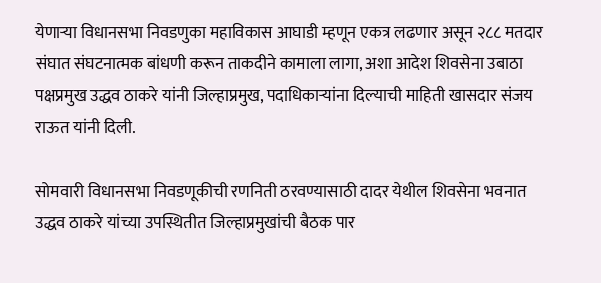येणाऱ्या विधानसभा निवडणुका महाविकास आघाडी म्हणून एकत्र लढणार असून २८८ मतदार संघात संघटनात्मक बांधणी करून ताकदीने कामाला लागा, अशा आदेश शिवसेना उबाठा पक्षप्रमुख उद्धव ठाकरे यांनी जिल्हाप्रमुख, पदाधिकाऱ्यांना दिल्याची माहिती खासदार संजय राऊत यांनी दिली.

सोमवारी विधानसभा निवडणूकीची रणनिती ठरवण्यासाठी दादर येथील शिवसेना भवनात उद्धव ठाकरे यांच्या उपस्थितीत जिल्हाप्रमुखांची बैठक पार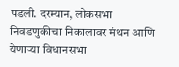पडली. दरम्यान, लोकसभा निवडणुकीचा निकालावर मंथन आणि येणाऱ्या विधानसभा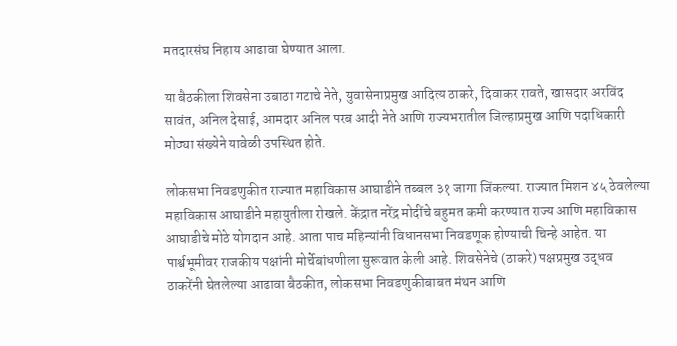मतदारसंघ निहाय आढावा घेण्यात आला.

या बैठकीला शिवसेना उबाठा गटाचे नेते, युवासेनाप्रमुख आदित्य ठाकरे, दिवाकर रावते, खासदार अरविंद सावंत, अनिल देसाई, आमदार अनिल परब आदी नेते आणि राज्यभरातील जिल्हाप्रमुख आणि पदाधिकारी मोठ्या संख्येने यावेळी उपस्थित होते.

लोकसभा निवडणुकीत राज्यात महाविकास आघाडीने तब्बल ३१ जागा जिंकल्या. राज्यात मिशन ४५ ठेवलेल्या महाविकास आघाडीने महायुतीला रोखले. केंद्रात नरेंद्र मोदींचे बहुमत कमी करण्यात राज्य आणि महाविकास आघाडीचे मोठे योगदान आहे. आता पाच महिन्यांनी विधानसभा निवडणूक होण्याची चिन्हे आहेत. या पार्श्वभूमीवर राजकीय पक्षांनी मोर्चेबांधणीला सुरूवात केली आहे. शिवसेनेचे (ठाकरे) पक्षप्रमुख उद्धव ठाकरेंनी घेतलेल्या आढावा बैठकीत, लोकसभा निवडणुकीबाबत मंथन आणि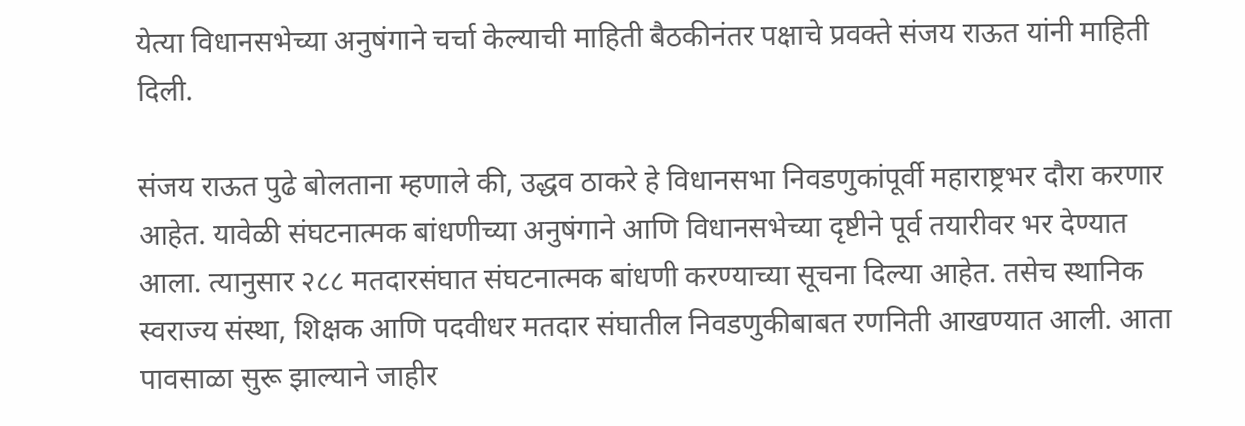येत्या विधानसभेच्या अनुषंगाने चर्चा केल्याची माहिती बैठकीनंतर पक्षाचे प्रवक्ते संजय राऊत यांनी माहिती दिली.

संजय राऊत पुढे बोलताना म्हणाले की, उद्धव ठाकरे हे विधानसभा निवडणुकांपूर्वी महाराष्ट्रभर दौरा करणार आहेत. यावेळी संघटनात्मक बांधणीच्या अनुषंगाने आणि विधानसभेच्या दृष्टीने पूर्व तयारीवर भर देण्यात आला. त्यानुसार २८८ मतदारसंघात संघटनात्मक बांधणी करण्याच्या सूचना दिल्या आहेत. तसेच स्थानिक स्वराज्य संस्था, शिक्षक आणि पदवीधर मतदार संघातील निवडणुकीबाबत रणनिती आखण्यात आली. आता पावसाळा सुरू झाल्याने जाहीर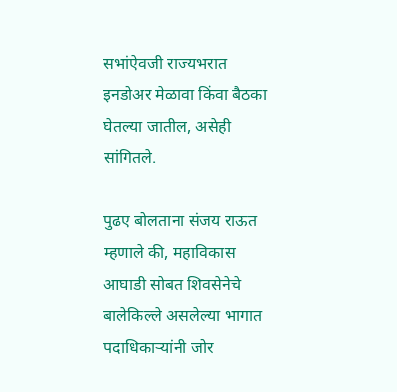सभांऐवजी राज्यभरात इनडोअर मेळावा किंवा बैठका घेतल्या जातील, असेही सांगितले.

पुढए बोलताना संजय राऊत म्हणाले की, महाविकास आघाडी सोबत शिवसेनेचे बालेकिल्ले असलेल्या भागात पदाधिकाऱ्यांनी जोर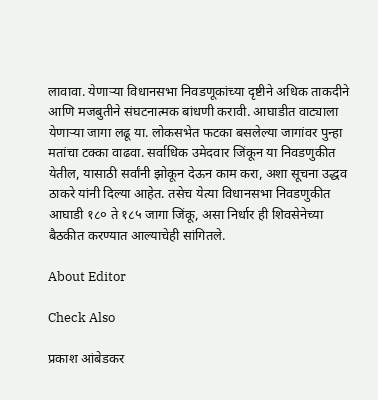लावावा. येणाऱ्या विधानसभा निवडणूकांच्या दृष्टीने अधिक ताकदीने आणि मजबुतीने संघटनात्मक बांधणी करावी. आघाडीत वाट्याला येणाऱ्या जागा लढू या. लोकसभेत फटका बसलेल्या जागांवर पुन्हा मतांचा टक्का वाढवा. सर्वाधिक उमेदवार जिंकून या निवडणुकीत येतील, यासाठी सर्वांनी झोकून देऊन काम करा, अशा सूचना उद्धव ठाकरे यांनी दिल्या आहेत. तसेच येत्या विधानसभा निवडणुकीत आघाडी १८० ते १८५ जागा जिंकू, असा निर्धार ही शिवसेनेच्या बैठकीत करण्यात आल्याचेही सांगितले.

About Editor

Check Also

प्रकाश आंबेडकर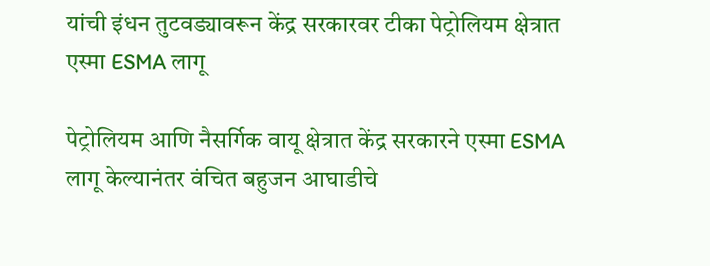यांची इंधन तुटवड्यावरून केंद्र सरकारवर टीका पेट्रोलियम क्षेत्रात एस्मा ESMA लागू

पेट्रोलियम आणि नैसर्गिक वायू क्षेत्रात केंद्र सरकारने एस्मा ESMA लागू केल्यानंतर वंचित बहुजन आघाडीचे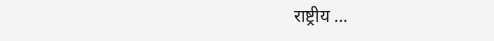राष्ट्रीय …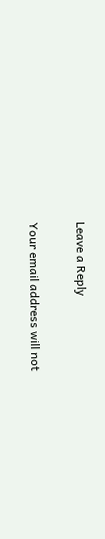Leave a Reply

Your email address will not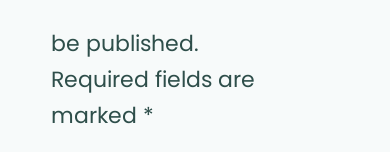be published. Required fields are marked *